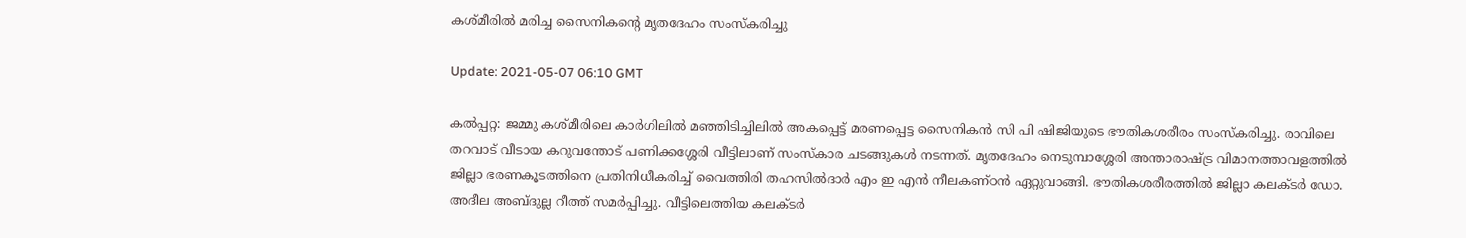കശ്മീരില്‍ മരിച്ച സൈനികന്റെ മൃതദേഹം സംസ്‌കരിച്ചു

Update: 2021-05-07 06:10 GMT

കല്‍പ്പറ്റ: ജമ്മു കശ്മീരിലെ കാര്‍ഗിലില്‍ മഞ്ഞിടിച്ചിലില്‍ അകപ്പെട്ട് മരണപ്പെട്ട സൈനികന്‍ സി പി ഷിജിയുടെ ഭൗതികശരീരം സംസ്‌കരിച്ചു. രാവിലെ തറവാട് വീടായ കറുവന്തോട് പണിക്കശ്ശേരി വീട്ടിലാണ് സംസ്‌കാര ചടങ്ങുകള്‍ നടന്നത്. മൃതദേഹം നെടുമ്പാശ്ശേരി അന്താരാഷ്ട്ര വിമാനത്താവളത്തില്‍ ജില്ലാ ഭരണകൂടത്തിനെ പ്രതിനിധീകരിച്ച് വൈത്തിരി തഹസില്‍ദാര്‍ എം ഇ എന്‍ നീലകണ്ഠന്‍ ഏറ്റുവാങ്ങി. ഭൗതികശരീരത്തില്‍ ജില്ലാ കലക്ടര്‍ ഡോ. അദീല അബ്ദുല്ല റീത്ത് സമര്‍പ്പിച്ചു. വീട്ടിലെത്തിയ കലക്ടര്‍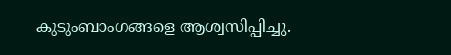കുടുംബാംഗങ്ങളെ ആശ്വസിപ്പിച്ചു.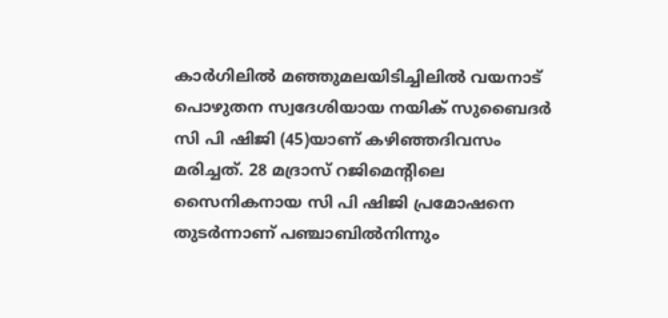കാര്‍ഗിലില്‍ മഞ്ഞുമലയിടിച്ചിലില്‍ വയനാട് പൊഴുതന സ്വദേശിയായ നയിക് സുബൈദര്‍ സി പി ഷിജി (45)യാണ് കഴിഞ്ഞദിവസം മരിച്ചത്. 28 മദ്രാസ് റജിമെന്റിലെ സൈനികനായ സി പി ഷിജി പ്രമോഷനെ തുടര്‍ന്നാണ് പഞ്ചാബില്‍നിന്നും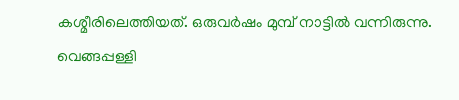കശ്മീരിലെത്തിയത്. ഒരുവര്‍ഷം മുമ്പ് നാട്ടില്‍ വന്നിരുന്നു. വെങ്ങപ്പള്ളി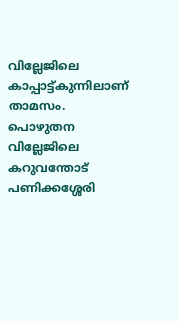വില്ലേജിലെ കാപ്പാട്ട്കുന്നിലാണ് താമസം. പൊഴുതന വില്ലേജിലെ കറുവന്തോട് പണിക്കശ്ശേരി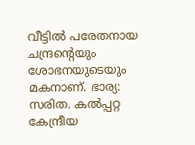വീട്ടില്‍ പരേതനായ ചന്ദ്രന്റെയും ശോഭനയുടെയും മകനാണ്. ഭാര്യ: സരിത. കല്‍പ്പറ്റ കേന്ദ്രീയ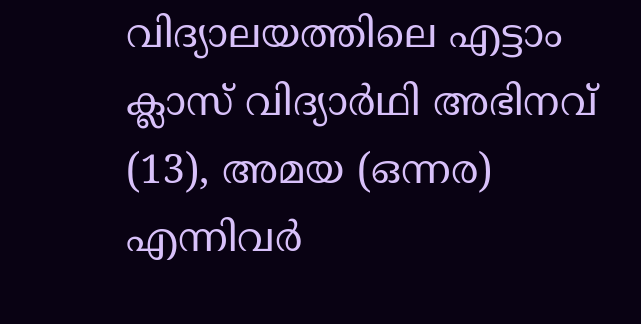വിദ്യാലയത്തിലെ എട്ടാം ക്ലാസ് വിദ്യാര്‍ഥി അഭിനവ് (13), അമയ (ഒന്നര) എന്നിവര്‍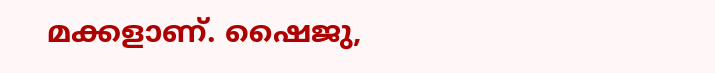മക്കളാണ്. ഷൈജു,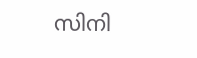സിനി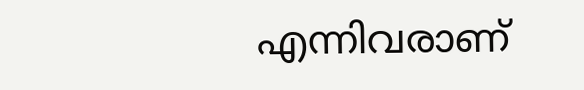എന്നിവരാണ്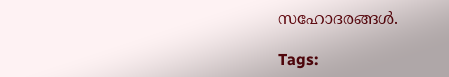സഹോദരങ്ങള്‍.

Tags: